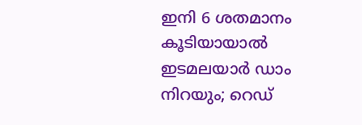ഇനി 6 ശതമാനം കൂടിയായാല്‍ ഇടമലയാര്‍ ഡാം നിറയും; റെഡ്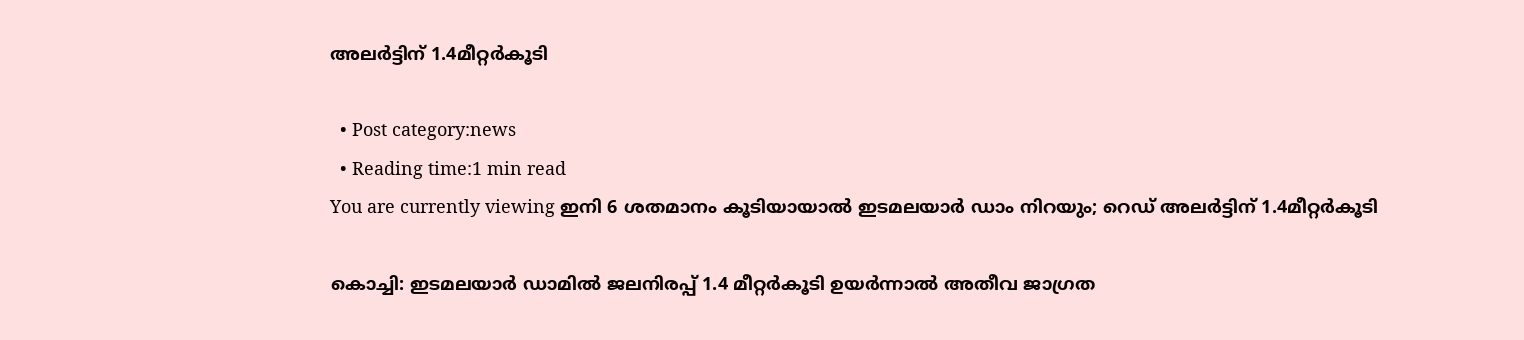അലര്‍ട്ടിന് 1.4മീറ്റര്‍കൂടി

  • Post category:news
  • Reading time:1 min read
You are currently viewing ഇനി 6 ശതമാനം കൂടിയായാല്‍ ഇടമലയാര്‍ ഡാം നിറയും; റെഡ് അലര്‍ട്ടിന് 1.4മീറ്റര്‍കൂടി

കൊച്ചി: ഇടമലയാര്‍ ഡാമില്‍ ജലനിരപ്പ് 1.4 മീറ്റര്‍കൂടി ഉയര്‍ന്നാല്‍ അതീവ ജാഗ്രത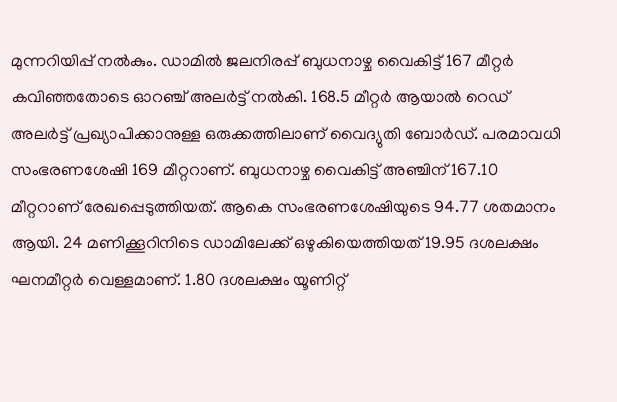മുന്നറിയിപ്പ് നല്‍കും. ഡാമില്‍ ജലനിരപ്പ് ബുധനാഴ്ച വൈകിട്ട് 167 മീറ്റര്‍ കവിഞ്ഞതോടെ ഓറഞ്ച് അലര്‍ട്ട് നല്‍കി. 168.5 മീറ്റര്‍ ആയാല്‍ റെഡ് അലര്‍ട്ട് പ്രഖ്യാപിക്കാനുള്ള ഒരുക്കത്തിലാണ് വൈദ്യുതി ബോര്‍ഡ്. പരമാവധി സംഭരണശേഷി 169 മീറ്ററാണ്. ബുധനാഴ്ച വൈകിട്ട് അഞ്ചിന് 167.10 മീറ്ററാണ് രേഖപ്പെടുത്തിയത്. ആകെ സംഭരണശേഷിയുടെ 94.77 ശതമാനം ആയി. 24 മണിക്കൂറിനിടെ ഡാമിലേക്ക് ഒഴുകിയെത്തിയത് 19.95 ദശലക്ഷം ഘനമീറ്റര്‍ വെള്ളമാണ്. 1.80 ദശലക്ഷം യൂണിറ്റ്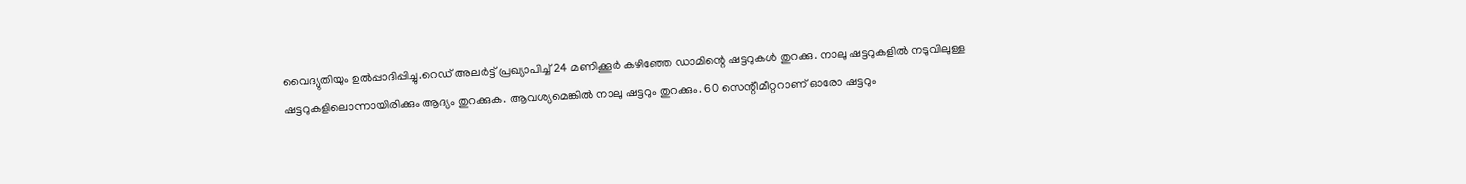വൈദ്യുതിയും ഉല്‍പ്പാദിപ്പിച്ചു.റെഡ് അലര്‍ട്ട് പ്രഖ്യാപിച്ച് 24 മണിക്കൂര്‍ കഴിഞ്ഞേ ഡാമിന്റെ ഷട്ടറുകള്‍ തുറക്കു. നാലു ഷട്ടറുകളില്‍ നടുവിലുള്ള ഷട്ടറുകളിലൊന്നായിരിക്കും ആദ്യം തുറക്കുക. ആവശ്യമെങ്കില്‍ നാലു ഷട്ടറും തുറക്കും. 60 സെന്റീമീറ്ററാണ് ഓരോ ഷട്ടറും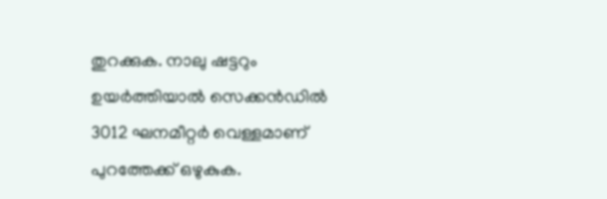തുറക്കുക. നാലു ഷട്ടറും ഉയര്‍ത്തിയാല്‍ സെക്കന്‍ഡില്‍ 3012 ഘനമീറ്റര്‍ വെള്ളമാണ് പുറത്തേക്ക് ഒഴുകുക.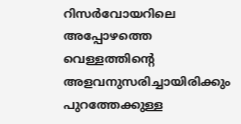റിസര്‍വോയറിലെ അപ്പോഴത്തെ വെള്ളത്തിന്റെ അളവനുസരിച്ചായിരിക്കും പുറത്തേക്കുള്ള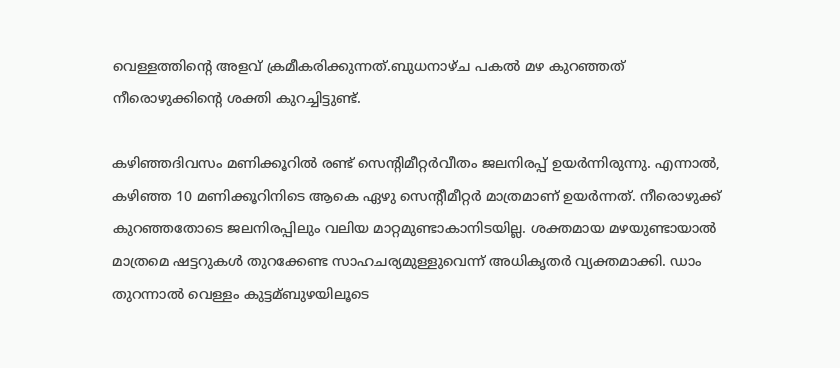വെള്ളത്തിന്റെ അളവ് ക്രമീകരിക്കുന്നത്.ബുധനാഴ്ച പകല്‍ മഴ കുറഞ്ഞത് നീരൊഴുക്കിന്റെ ശക്തി കുറച്ചിട്ടുണ്ട്.

കഴിഞ്ഞദിവസം മണിക്കൂറില്‍ രണ്ട് സെന്റിമീറ്റര്‍വീതം ജലനിരപ്പ് ഉയര്‍ന്നിരുന്നു. എന്നാല്‍, കഴിഞ്ഞ 10 മണിക്കൂറിനിടെ ആകെ ഏഴു സെന്റീമീറ്റര്‍ മാത്രമാണ് ഉയര്‍ന്നത്. നീരൊഴുക്ക് കുറഞ്ഞതോടെ ജലനിരപ്പിലും വലിയ മാറ്റമുണ്ടാകാനിടയില്ല. ശക്തമായ മഴയുണ്ടായാല്‍ മാത്രമെ ഷട്ടറുകള്‍ തുറക്കേണ്ട സാഹചര്യമുള്ളുവെന്ന് അധികൃതര്‍ വ്യക്തമാക്കി. ഡാം തുറന്നാല്‍ വെള്ളം കുട്ടമ്ബുഴയിലൂടെ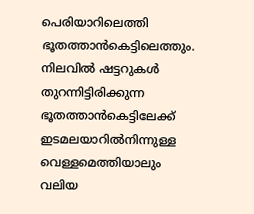പെരിയാറിലെത്തി ഭൂതത്താന്‍കെട്ടിലെത്തും. നിലവില്‍ ഷട്ടറുകള്‍ തുറന്നിട്ടിരിക്കുന്ന ഭൂതത്താന്‍കെട്ടിലേക്ക് ഇടമലയാറില്‍നിന്നുള്ള വെള്ളമെത്തിയാലും വലിയ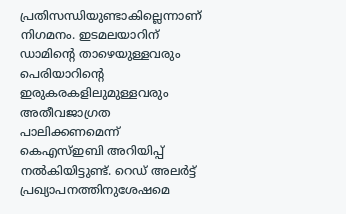പ്രതിസന്ധിയുണ്ടാകില്ലെന്നാണ് നിഗമനം. ഇടമലയാറിന് ഡാമിന്റെ താഴെയുള്ളവരും പെരിയാറിന്റെ ഇരുകരകളിലുമുള്ളവരും അതീവജാഗ്രത പാലിക്കണമെന്ന് കെഎസ്ഇബി അറിയിപ്പ് നല്‍കിയിട്ടുണ്ട്. റെഡ് അലര്‍ട്ട് പ്രഖ്യാപനത്തിനുശേഷമെ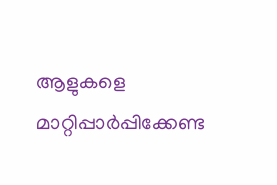ആളുകളെ മാറ്റിപ്പാര്‍പ്പിക്കേണ്ട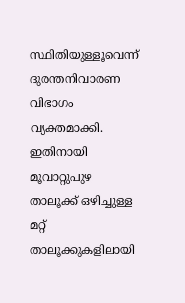സ്ഥിതിയുള്ളൂവെന്ന് ദുരന്തനിവാരണ വിഭാഗം വ്യക്തമാക്കി. ഇതിനായി മൂവാറ്റുപുഴ താലൂക്ക് ഒഴിച്ചുള്ള മറ്റ് താലൂക്കുകളിലായി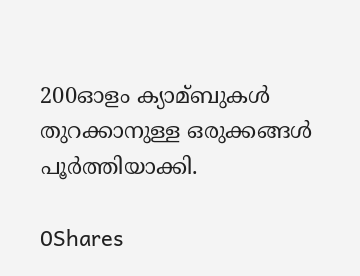200ഓളം ക്യാമ്ബുകള്‍ തുറക്കാനുള്ള ഒരുക്കങ്ങള്‍ പൂര്‍ത്തിയാക്കി.

0Shares